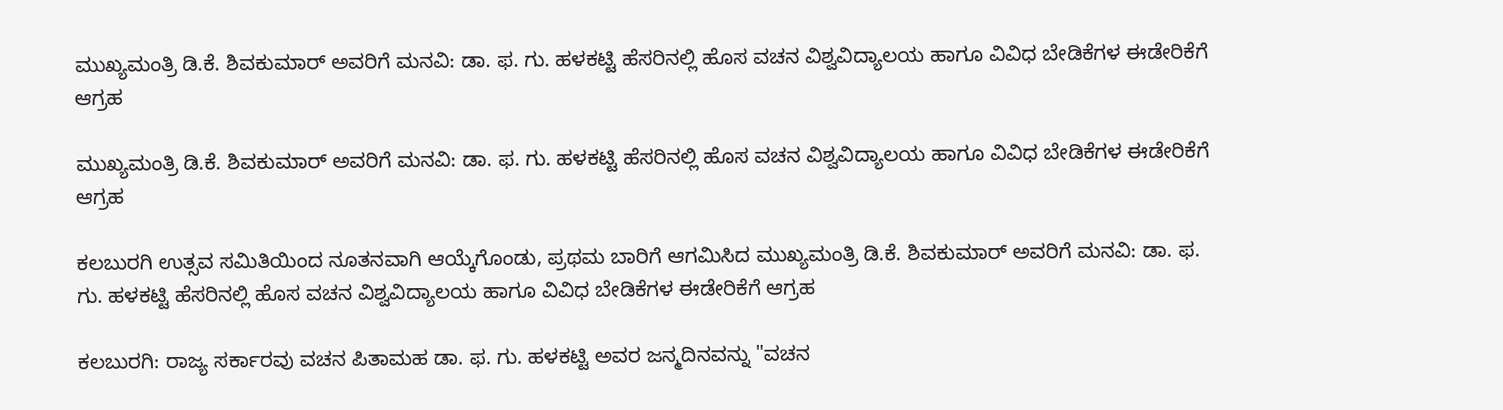ಮುಖ್ಯಮಂತ್ರಿ ಡಿ.ಕೆ. ಶಿವಕುಮಾರ್ ಅವರಿಗೆ ಮನವಿ: ಡಾ. ಫ. ಗು. ಹಳಕಟ್ಟಿ ಹೆಸರಿನಲ್ಲಿ ಹೊಸ ವಚನ ವಿಶ್ವವಿದ್ಯಾಲಯ ಹಾಗೂ ವಿವಿಧ ಬೇಡಿಕೆಗಳ ಈಡೇರಿಕೆಗೆ ಆಗ್ರಹ

ಮುಖ್ಯಮಂತ್ರಿ ಡಿ.ಕೆ. ಶಿವಕುಮಾರ್ ಅವರಿಗೆ ಮನವಿ: ಡಾ. ಫ. ಗು. ಹಳಕಟ್ಟಿ ಹೆಸರಿನಲ್ಲಿ ಹೊಸ ವಚನ ವಿಶ್ವವಿದ್ಯಾಲಯ ಹಾಗೂ ವಿವಿಧ ಬೇಡಿಕೆಗಳ ಈಡೇರಿಕೆಗೆ ಆಗ್ರಹ

ಕಲಬುರಗಿ ಉತ್ಸವ ಸಮಿತಿಯಿಂದ ನೂತನವಾಗಿ ಆಯ್ಕೆಗೊಂಡು, ಪ್ರಥಮ ಬಾರಿಗೆ ಆಗಮಿಸಿದ ಮುಖ್ಯಮಂತ್ರಿ ಡಿ.ಕೆ. ಶಿವಕುಮಾರ್ ಅವರಿಗೆ ಮನವಿ: ಡಾ. ಫ. ಗು. ಹಳಕಟ್ಟಿ ಹೆಸರಿನಲ್ಲಿ ಹೊಸ ವಚನ ವಿಶ್ವವಿದ್ಯಾಲಯ ಹಾಗೂ ವಿವಿಧ ಬೇಡಿಕೆಗಳ ಈಡೇರಿಕೆಗೆ ಆಗ್ರಹ

ಕಲಬುರಗಿ: ರಾಜ್ಯ ಸರ್ಕಾರವು ವಚನ ಪಿತಾಮಹ ಡಾ. ಫ. ಗು. ಹಳಕಟ್ಟಿ ಅವರ ಜನ್ಮದಿನವನ್ನು "ವಚನ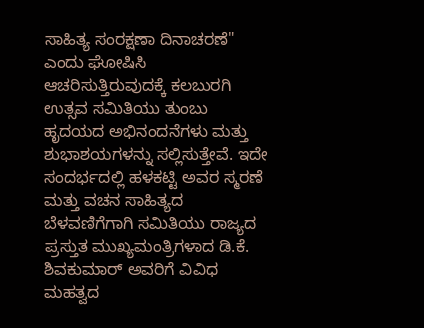ಸಾಹಿತ್ಯ ಸಂರಕ್ಷಣಾ ದಿನಾಚರಣೆ" ಎಂದು ಘೋಷಿಸಿ ಆಚರಿಸುತ್ತಿರುವುದಕ್ಕೆ ಕಲಬುರಗಿ ಉತ್ಸವ ಸಮಿತಿಯು ತುಂಬು ಹೃದಯದ ಅಭಿನಂದನೆಗಳು ಮತ್ತು ಶುಭಾಶಯಗಳನ್ನು ಸಲ್ಲಿಸುತ್ತೇವೆ. ಇದೇ ಸಂದರ್ಭದಲ್ಲಿ ಹಳಕಟ್ಟಿ ಅವರ ಸ್ಮರಣೆ ಮತ್ತು ವಚನ ಸಾಹಿತ್ಯದ ಬೆಳವಣಿಗೆಗಾಗಿ ಸಮಿತಿಯು ರಾಜ್ಯದ ಪ್ರಸ್ತುತ ಮುಖ್ಯಮಂತ್ರಿಗಳಾದ ಡಿ.ಕೆ. ಶಿವಕುಮಾರ್ ಅವರಿಗೆ ವಿವಿಧ ಮಹತ್ವದ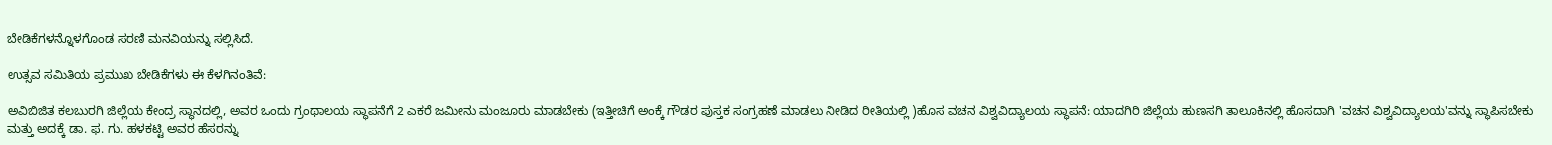ಬೇಡಿಕೆಗಳನ್ನೊಳಗೊಂಡ ಸರಣಿ ಮನವಿಯನ್ನು ಸಲ್ಲಿಸಿದೆ.

ಉತ್ಸವ ಸಮಿತಿಯ ಪ್ರಮುಖ ಬೇಡಿಕೆಗಳು ಈ ಕೆಳಗಿನಂತಿವೆ:

ಅವಿಬಿಜಿತ ಕಲಬುರಗಿ ಜಿಲ್ಲೆಯ ಕೇಂದ್ರ ಸ್ಥಾನದಲ್ಲಿ, ಅವರ ಒಂದು ಗ್ರಂಥಾಲಯ ಸ್ಥಾಪನೆಗೆ 2 ಎಕರೆ ಜಮೀನು ಮಂಜೂರು ಮಾಡಬೇಕು (ಇತ್ತೀಚಿಗೆ ಅಂಕ್ಕೆ ಗೌಡರ ಪುಸ್ತಕ ಸಂಗ್ರಹಣೆ ಮಾಡಲು ನೀಡಿದ ರೀತಿಯಲ್ಲಿ )ಹೊಸ ವಚನ ವಿಶ್ವವಿದ್ಯಾಲಯ ಸ್ಥಾಪನೆ: ಯಾದಗಿರಿ ಜಿಲ್ಲೆಯ ಹುಣಸಗಿ ತಾಲೂಕಿನಲ್ಲಿ ಹೊಸದಾಗಿ 'ವಚನ ವಿಶ್ವವಿದ್ಯಾಲಯ'ವನ್ನು ಸ್ಥಾಪಿಸಬೇಕು ಮತ್ತು ಅದಕ್ಕೆ ಡಾ. ಫ. ಗು. ಹಳಕಟ್ಟಿ ಅವರ ಹೆಸರನ್ನು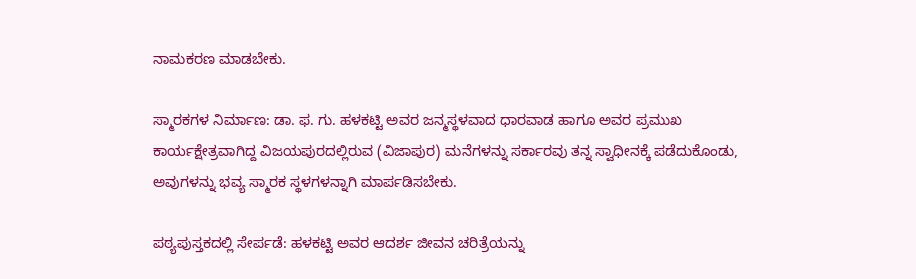ನಾಮಕರಣ ಮಾಡಬೇಕು.

ಸ್ಮಾರಕಗಳ ನಿರ್ಮಾಣ: ಡಾ. ಫ. ಗು. ಹಳಕಟ್ಟಿ ಅವರ ಜನ್ಮಸ್ಥಳವಾದ ಧಾರವಾಡ ಹಾಗೂ ಅವರ ಪ್ರಮುಖ ಕಾರ್ಯಕ್ಷೇತ್ರವಾಗಿದ್ದ ವಿಜಯಪುರದಲ್ಲಿರುವ (ವಿಜಾಪುರ) ಮನೆಗಳನ್ನು ಸರ್ಕಾರವು ತನ್ನ ಸ್ವಾಧೀನಕ್ಕೆ ಪಡೆದುಕೊಂಡು, ಅವುಗಳನ್ನು ಭವ್ಯ ಸ್ಮಾರಕ ಸ್ಥಳಗಳನ್ನಾಗಿ ಮಾರ್ಪಡಿಸಬೇಕು.

ಪಠ್ಯಪುಸ್ತಕದಲ್ಲಿ ಸೇರ್ಪಡೆ: ಹಳಕಟ್ಟಿ ಅವರ ಆದರ್ಶ ಜೀವನ ಚರಿತ್ರೆಯನ್ನು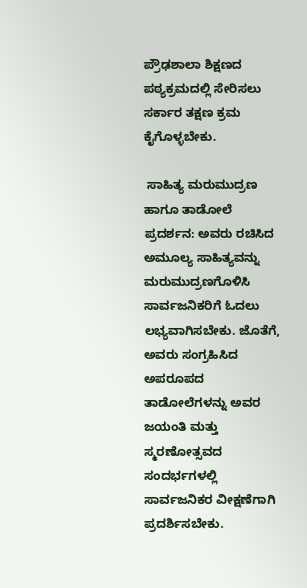ಪ್ರೌಢಶಾಲಾ ಶಿಕ್ಷಣದ ಪಠ್ಯಕ್ರಮದಲ್ಲಿ ಸೇರಿಸಲು ಸರ್ಕಾರ ತಕ್ಷಣ ಕ್ರಮ ಕೈಗೊಳ್ಳಬೇಕು.

 ಸಾಹಿತ್ಯ ಮರುಮುದ್ರಣ ಹಾಗೂ ತಾಡೋಲೆ ಪ್ರದರ್ಶನ: ಅವರು ರಚಿಸಿದ ಅಮೂಲ್ಯ ಸಾಹಿತ್ಯವನ್ನು ಮರುಮುದ್ರಣಗೊಳಿಸಿ ಸಾರ್ವಜನಿಕರಿಗೆ ಓದಲು ಲಭ್ಯವಾಗಿಸಬೇಕು. ಜೊತೆಗೆ, ಅವರು ಸಂಗ್ರಹಿಸಿದ ಅಪರೂಪದ ತಾಡೋಲೆಗಳನ್ನು ಅವರ ಜಯಂತಿ ಮತ್ತು ಸ್ಮರಣೋತ್ಸವದ ಸಂದರ್ಭಗಳಲ್ಲಿ ಸಾರ್ವಜನಿಕರ ವೀಕ್ಷಣೆಗಾಗಿ ಪ್ರದರ್ಶಿಸಬೇಕು.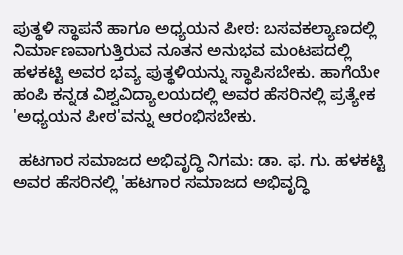ಪುತ್ಥಳಿ ಸ್ಥಾಪನೆ ಹಾಗೂ ಅಧ್ಯಯನ ಪೀಠ: ಬಸವಕಲ್ಯಾಣದಲ್ಲಿ ನಿರ್ಮಾಣವಾಗುತ್ತಿರುವ ನೂತನ ಅನುಭವ ಮಂಟಪದಲ್ಲಿ ಹಳಕಟ್ಟಿ ಅವರ ಭವ್ಯ ಪುತ್ಥಳಿಯನ್ನು ಸ್ಥಾಪಿಸಬೇಕು. ಹಾಗೆಯೇ ಹಂಪಿ ಕನ್ನಡ ವಿಶ್ವವಿದ್ಯಾಲಯದಲ್ಲಿ ಅವರ ಹೆಸರಿನಲ್ಲಿ ಪ್ರತ್ಯೇಕ 'ಅಧ್ಯಯನ ಪೀಠ'ವನ್ನು ಆರಂಭಿಸಬೇಕು.

 ಹಟಗಾರ ಸಮಾಜದ ಅಭಿವೃದ್ಧಿ ನಿಗಮ: ಡಾ. ಫ. ಗು. ಹಳಕಟ್ಟಿ ಅವರ ಹೆಸರಿನಲ್ಲಿ 'ಹಟಗಾರ ಸಮಾಜದ ಅಭಿವೃದ್ಧಿ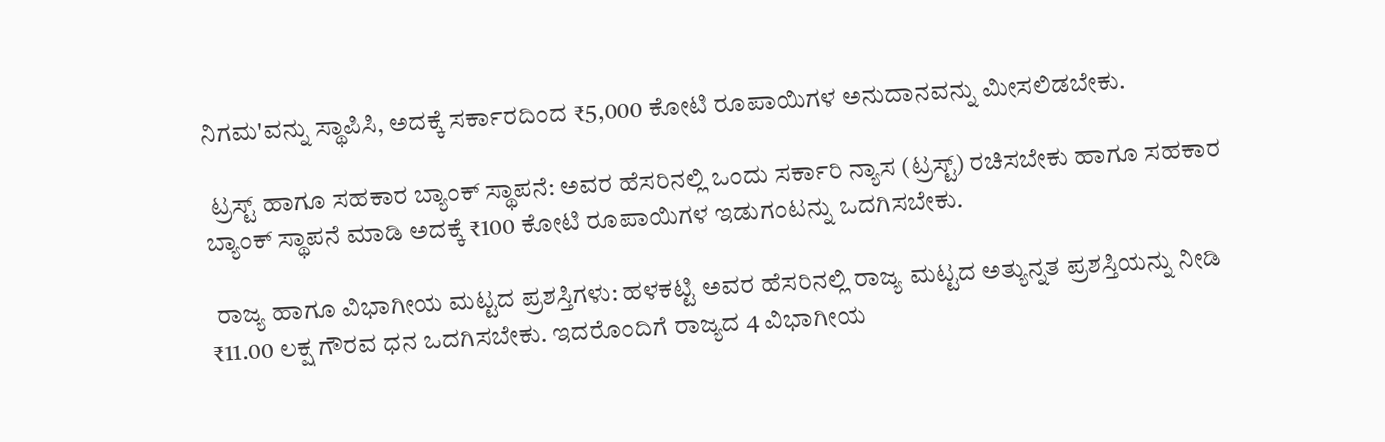ನಿಗಮ'ವನ್ನು ಸ್ಥಾಪಿಸಿ, ಅದಕ್ಕೆ ಸರ್ಕಾರದಿಂದ ₹5,000 ಕೋಟಿ ರೂಪಾಯಿಗಳ ಅನುದಾನವನ್ನು ಮೀಸಲಿಡಬೇಕು.

 ಟ್ರಸ್ಟ್ ಹಾಗೂ ಸಹಕಾರ ಬ್ಯಾಂಕ್ ಸ್ಥಾಪನೆ: ಅವರ ಹೆಸರಿನಲ್ಲಿ ಒಂದು ಸರ್ಕಾರಿ ನ್ಯಾಸ (ಟ್ರಸ್ಟ್) ರಚಿಸಬೇಕು ಹಾಗೂ ಸಹಕಾರ ಬ್ಯಾಂಕ್ ಸ್ಥಾಪನೆ ಮಾಡಿ ಅದಕ್ಕೆ ₹100 ಕೋಟಿ ರೂಪಾಯಿಗಳ ಇಡುಗಂಟನ್ನು ಒದಗಿಸಬೇಕು.

 ರಾಜ್ಯ ಹಾಗೂ ವಿಭಾಗೀಯ ಮಟ್ಟದ ಪ್ರಶಸ್ತಿಗಳು: ಹಳಕಟ್ಟಿ ಅವರ ಹೆಸರಿನಲ್ಲಿ ರಾಜ್ಯ ಮಟ್ಟದ ಅತ್ಯುನ್ನತ ಪ್ರಶಸ್ತಿಯನ್ನು ನೀಡಿ ₹11.00 ಲಕ್ಷ ಗೌರವ ಧನ ಒದಗಿಸಬೇಕು. ಇದರೊಂದಿಗೆ ರಾಜ್ಯದ 4 ವಿಭಾಗೀಯ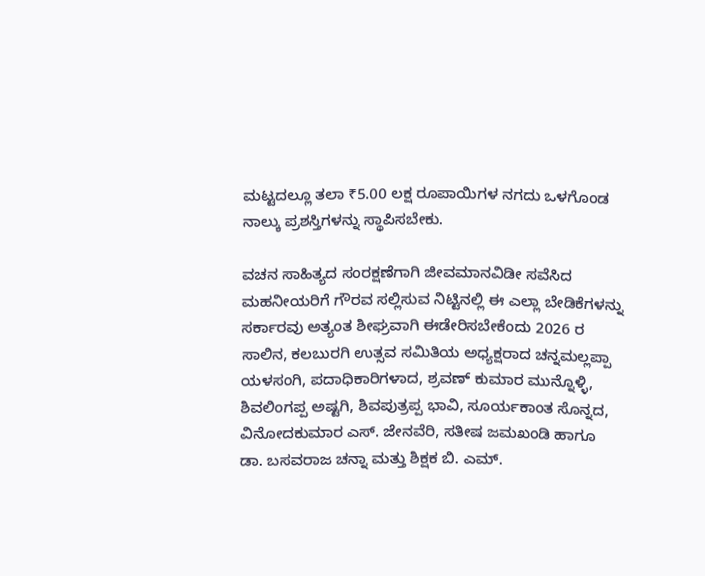ಮಟ್ಟದಲ್ಲೂ ತಲಾ ₹5.00 ಲಕ್ಷ ರೂಪಾಯಿಗಳ ನಗದು ಒಳಗೊಂಡ ನಾಲ್ಕು ಪ್ರಶಸ್ತಿಗಳನ್ನು ಸ್ಥಾಪಿಸಬೇಕು.

ವಚನ ಸಾಹಿತ್ಯದ ಸಂರಕ್ಷಣೆಗಾಗಿ ಜೀವಮಾನವಿಡೀ ಸವೆಸಿದ ಮಹನೀಯರಿಗೆ ಗೌರವ ಸಲ್ಲಿಸುವ ನಿಟ್ಟಿನಲ್ಲಿ ಈ ಎಲ್ಲಾ ಬೇಡಿಕೆಗಳನ್ನು ಸರ್ಕಾರವು ಅತ್ಯಂತ ಶೀಘ್ರವಾಗಿ ಈಡೇರಿಸಬೇಕೆಂದು 2026 ರ ಸಾಲಿನ, ಕಲಬುರಗಿ ಉತ್ಸವ ಸಮಿತಿಯ ಅಧ್ಯಕ್ಷರಾದ ಚನ್ನಮಲ್ಲಪ್ಪಾ ಯಳಸಂಗಿ, ಪದಾಧಿಕಾರಿಗಳಾದ, ಶ್ರವಣ್ ಕುಮಾರ ಮುನ್ನೊಳ್ಳಿ, ಶಿವಲಿಂಗಪ್ಪ ಅಷ್ಟಗಿ, ಶಿವಪುತ್ರಪ್ಪ ಭಾವಿ, ಸೂರ್ಯಕಾಂತ ಸೊನ್ನದ, ವಿನೋದಕುಮಾರ ಎಸ್. ಜೇನವೆರಿ, ಸತೀಷ ಜಮಖಂಡಿ ಹಾಗೂ ಡಾ. ಬಸವರಾಜ ಚನ್ನಾ ಮತ್ತು ಶಿಕ್ಷಕ ಬಿ. ಎಮ್.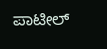ಪಾಟೀಲ್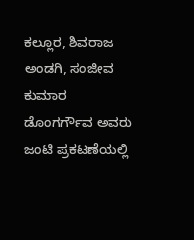ಕಲ್ಲೂರ, ಶಿವರಾಜ ಅಂಡಗಿ, ಸಂಜೀವ ಕುಮಾರ ಡೊಂಗರ್ಗೌವ ಅವರು ಜಂಟಿ ಪ್ರಕಟಣೆಯಲ್ಲಿ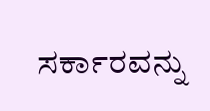ಸರ್ಕಾರವನ್ನು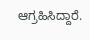ಆಗ್ರಹಿಸಿದ್ದಾರೆ.